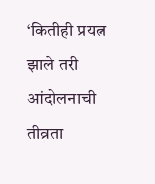‘कितीही प्रयत्न झाले तरी आंदोलनाची तीव्रता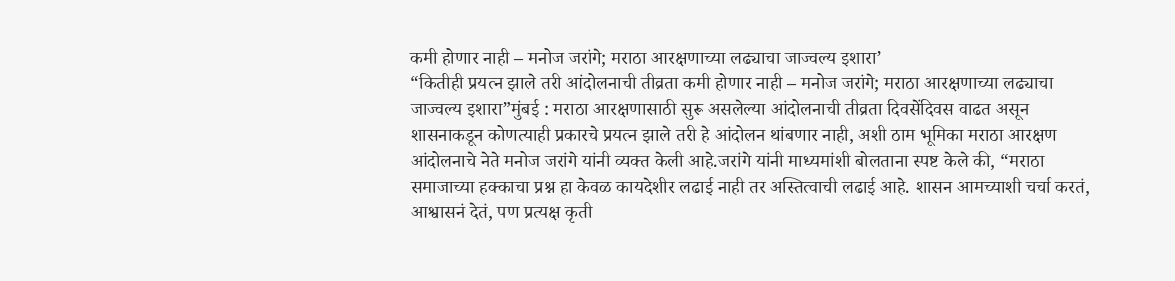कमी होणार नाही – मनोज जरांगे; मराठा आरक्षणाच्या लढ्याचा जाज्वल्य इशारा’
“कितीही प्रयत्न झाले तरी आंदोलनाची तीव्रता कमी होणार नाही – मनोज जरांगे; मराठा आरक्षणाच्या लढ्याचा जाज्वल्य इशारा”मुंबई : मराठा आरक्षणासाठी सुरू असलेल्या आंदोलनाची तीव्रता दिवसेंदिवस वाढत असून शासनाकडून कोणत्याही प्रकारचे प्रयत्न झाले तरी हे आंदोलन थांबणार नाही, अशी ठाम भूमिका मराठा आरक्षण आंदोलनाचे नेते मनोज जरांगे यांनी व्यक्त केली आहे.जरांगे यांनी माध्यमांशी बोलताना स्पष्ट केले की, “मराठा समाजाच्या हक्काचा प्रश्न हा केवळ कायदेशीर लढाई नाही तर अस्तित्वाची लढाई आहे. शासन आमच्याशी चर्चा करतं, आश्वासनं देतं, पण प्रत्यक्ष कृती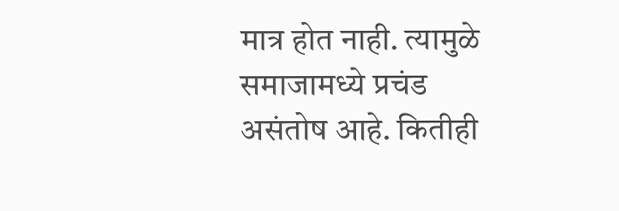मात्र होत नाही. त्यामुळे समाजामध्ये प्रचंड असंतोष आहे. कितीही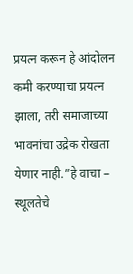प्रयत्न करून हे आंदोलन कमी करण्याचा प्रयत्न झाला, तरी समाजाच्या भावनांचा उद्रेक रोखता येणार नाही.”हे वाचा – स्थूलतेचे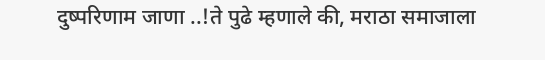दुष्परिणाम जाणा ..!ते पुढे म्हणाले की, मराठा समाजाला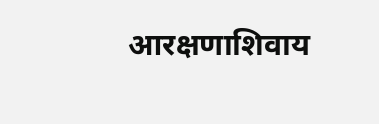आरक्षणाशिवाय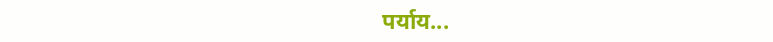पर्याय...